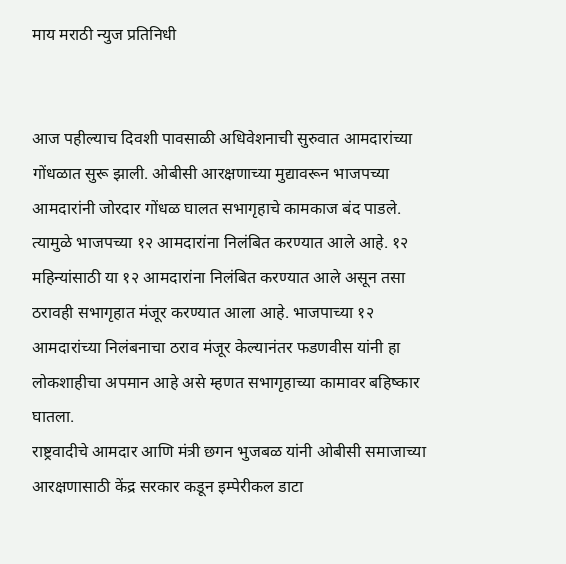माय मराठी न्युज प्रतिनिधी


आज पहील्याच दिवशी पावसाळी अधिवेशनाची सुरुवात आमदारांच्या गोंधळात सुरू झाली. ओबीसी आरक्षणाच्या मुद्यावरून भाजपच्या आमदारांनी जोरदार गोंधळ घालत सभागृहाचे कामकाज बंद पाडले. त्यामुळे भाजपच्या १२ आमदारांना निलंबित करण्यात आले आहे. १२ महिन्यांसाठी या १२ आमदारांना निलंबित करण्यात आले असून तसा ठरावही सभागृहात मंजूर करण्यात आला आहे. भाजपाच्या १२ आमदारांच्या निलंबनाचा ठराव मंजूर केल्यानंतर फडणवीस यांनी हा लोकशाहीचा अपमान आहे असे म्हणत सभागृहाच्या कामावर बहिष्कार घातला.
राष्ट्रवादीचे आमदार आणि मंत्री छगन भुजबळ यांनी ओबीसी समाजाच्या आरक्षणासाठी केंद्र सरकार कडून इम्पेरीकल डाटा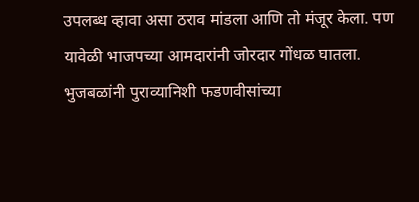उपलब्ध व्हावा असा ठराव मांडला आणि तो मंजूर केला. पण यावेळी भाजपच्या आमदारांनी जोरदार गोंधळ घातला. भुजबळांनी पुराव्यानिशी फडणवीसांच्या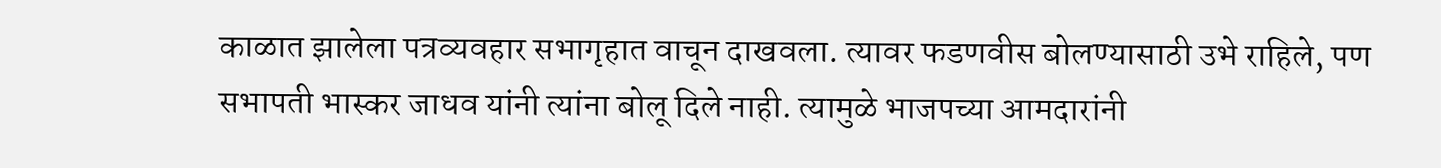काळात झालेला पत्रव्यवहार सभागृहात वाचून दाखवला. त्यावर फडणवीस बोलण्यासाठी उभे राहिले, पण सभापती भास्कर जाधव यांनी त्यांना बोलू दिले नाही. त्यामुळे भाजपच्या आमदारांनी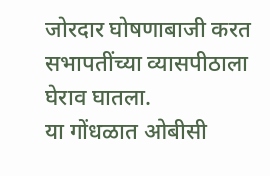जोरदार घोषणाबाजी करत सभापतींच्या व्यासपीठाला घेराव घातला.
या गोंधळात ओबीसी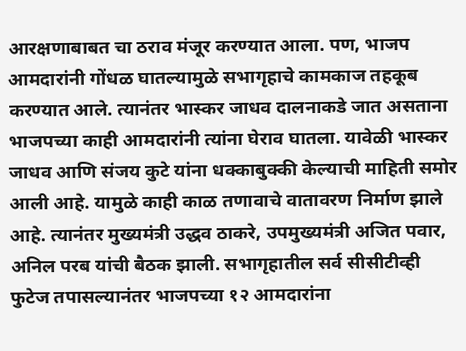आरक्षणाबाबत चा ठराव मंजूर करण्यात आला. पण, भाजप आमदारांनी गोंधळ घातल्यामुळे सभागृहाचे कामकाज तहकूब करण्यात आले. त्यानंतर भास्कर जाधव दालनाकडे जात असताना भाजपच्या काही आमदारांनी त्यांना घेराव घातला. यावेळी भास्कर जाधव आणि संजय कुटे यांना धक्काबुक्की केल्याची माहिती समोर आली आहे. यामुळे काही काळ तणावाचे वातावरण निर्माण झाले आहे. त्यानंतर मुख्यमंत्री उद्धव ठाकरे, उपमुख्यमंत्री अजित पवार, अनिल परब यांची बैठक झाली. सभागृहातील सर्व सीसीटीव्ही फुटेज तपासल्यानंतर भाजपच्या १२ आमदारांना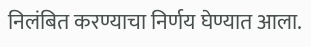निलंबित करण्याचा निर्णय घेण्यात आला.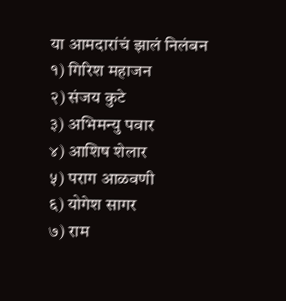या आमदारांचं झालं निलंबन
१) गिरिश महाजन
२) संजय कुटे
३) अभिमन्यु पवार
४) आशिष शेलार
५) पराग आळवणी
६) योगेश सागर
७) राम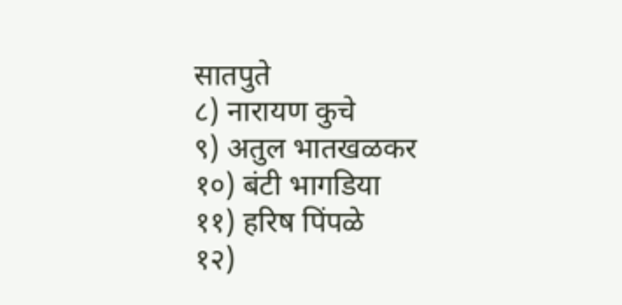सातपुते
८) नारायण कुचे
९) अतुल भातखळकर
१०) बंटी भागडिया
११) हरिष पिंपळे
१२)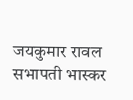जयकुमार रावल
सभापती भास्कर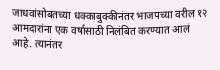जाधवांसोबतच्या धक्काबुक्कीनंतर भाजपच्या वरील १२ आमदारांना एक वर्षासाठी निलंबित करण्यात आलं आहे. त्यानंतर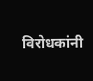विरोधकांनी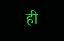ही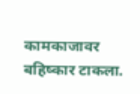कामकाजावर बहिष्कार टाकला.